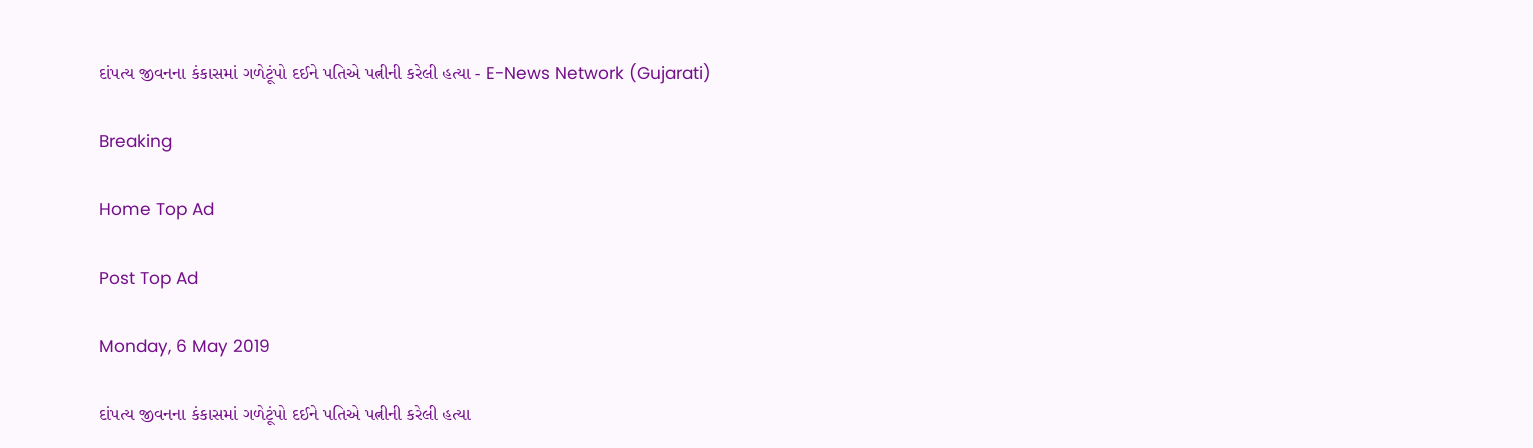દાંપત્ય જીવનના કંકાસમાં ગળેટૂંપો દઈને પતિએ પત્નીની કરેલી હત્યા - E-News Network (Gujarati)

Breaking

Home Top Ad

Post Top Ad

Monday, 6 May 2019

દાંપત્ય જીવનના કંકાસમાં ગળેટૂંપો દઈને પતિએ પત્નીની કરેલી હત્યા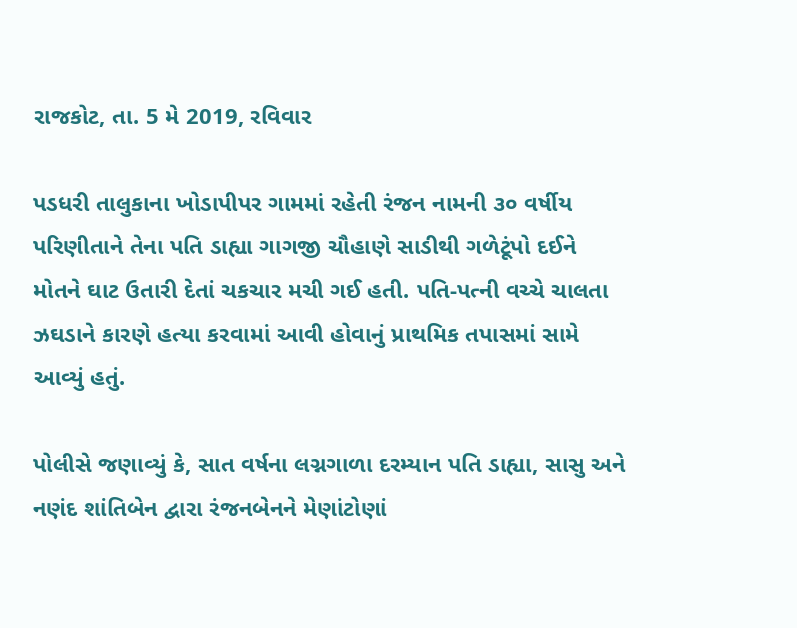રાજકોટ, તા. 5 મે 2019, રવિવાર

પડધરી તાલુકાના ખોડાપીપર ગામમાં રહેતી રંજન નામની ૩૦ વર્ષીય પરિણીતાને તેના પતિ ડાહ્યા ગાગજી ચૌહાણે સાડીથી ગળેટૂંપો દઈને મોતને ઘાટ ઉતારી દેતાં ચકચાર મચી ગઈ હતી. પતિ-પત્ની વચ્ચે ચાલતા ઝઘડાને કારણે હત્યા કરવામાં આવી હોવાનું પ્રાથમિક તપાસમાં સામે આવ્યું હતું.

પોલીસે જણાવ્યું કે, સાત વર્ષના લગ્નગાળા દરમ્યાન પતિ ડાહ્યા, સાસુ અને નણંદ શાંતિબેન દ્વારા રંજનબેનને મેણાંટોણાં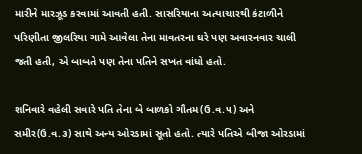મારીને મારઝૂડ કરવામાં આવતી હતી. સાસરિયાના અત્યાચારથી કંટાળીને પરિણીતા જીલરિયા ગામે આવેલા તેના માવતરના ઘરે પણ અવારનવાર ચાલી જતી હતી, એ બાબતે પણ તેના પતિને સખત વાંધો હતો.

શનિવારે વહેલી સવારે પતિ તેના બે બાળકો ગૌતમ(ઉ.વ.૫) અને સમીર(ઉ.વ.૩) સાથે અન્ય ઓરડામાં સૂતો હતો. ત્યારે પતિએ બીજા ઓરડામાં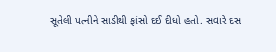સૂતેલી પત્નીને સાડીથી ફાંસો દઈ દીધો હતો. સવારે દસ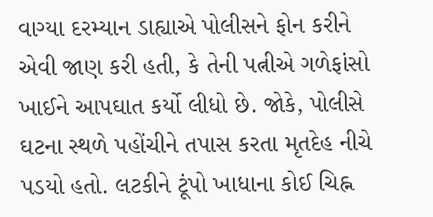વાગ્યા દરમ્યાન ડાહ્યાએ પોલીસને ફોન કરીને એવી જાણ કરી હતી, કે તેની પત્નીએ ગળેફાંસો ખાઈને આપઘાત કર્યો લીધો છે. જોકે, પોલીસે ઘટના સ્થળે પહોંચીને તપાસ કરતા મૃતદેહ નીચે પડયો હતો. લટકીને ટૂંપો ખાધાના કોઈ ચિહ્ન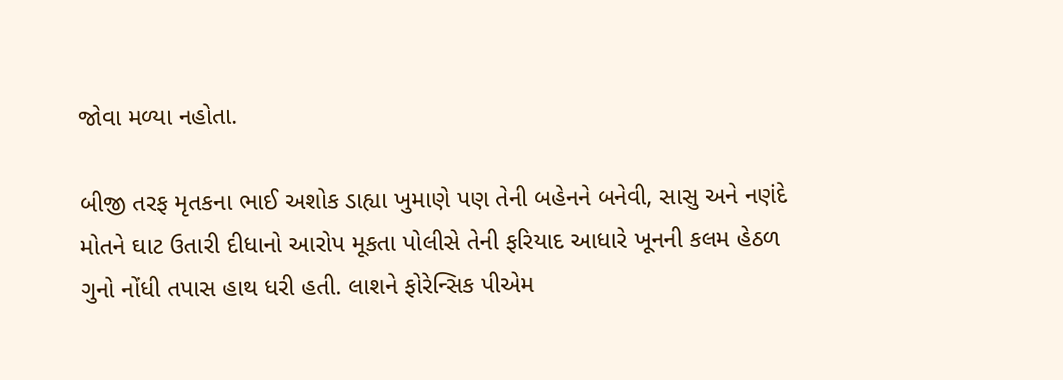જોવા મળ્યા નહોતા.

બીજી તરફ મૃતકના ભાઈ અશોક ડાહ્યા ખુમાણે પણ તેની બહેનને બનેવી, સાસુ અને નણંદે મોતને ઘાટ ઉતારી દીધાનો આરોપ મૂકતા પોલીસે તેની ફરિયાદ આધારે ખૂનની કલમ હેઠળ ગુનો નોંધી તપાસ હાથ ધરી હતી. લાશને ફોરેન્સિક પીએમ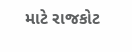માટે રાજકોટ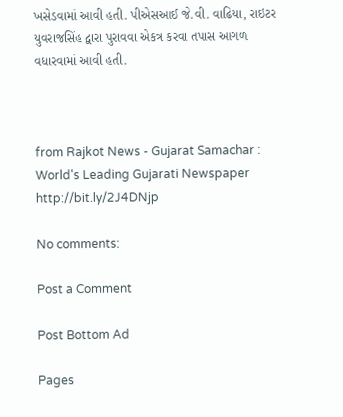ખસેડવામાં આવી હતી. પીએસઆઈ જે.વી. વાઢિયા, રાઇટર યુવરાજસિંહ દ્વારા પુરાવવા એકત્ર કરવા તપાસ આગળ વધારવામાં આવી હતી.



from Rajkot News - Gujarat Samachar : World's Leading Gujarati Newspaper http://bit.ly/2J4DNjp

No comments:

Post a Comment

Post Bottom Ad

Pages